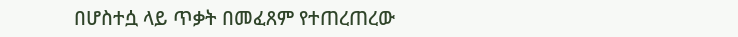በሆስተሷ ላይ ጥቃት በመፈጸም የተጠረጠረው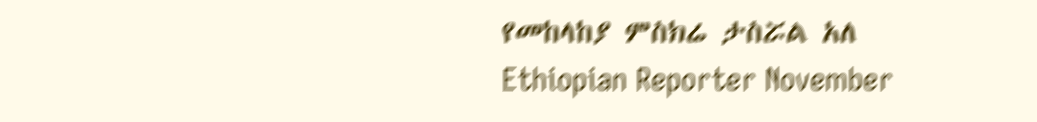የመከላከያ ምስክሬ ታስሯል አለ Ethiopian Reporter November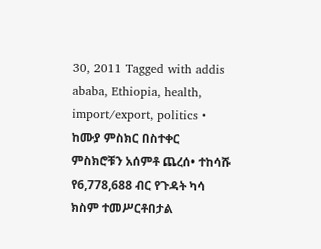30, 2011 Tagged with addis ababa, Ethiopia, health, import/export, politics • ከሙያ ምስክር በስተቀር ምስክሮቹን አሰምቶ ጨረሰ• ተከሳሹ የ6,778,688 ብር የጉዳት ካሳ ክስም ተመሥርቶበታል